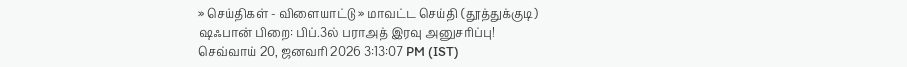» செய்திகள் - விளையாட்டு » மாவட்ட செய்தி (தூத்துக்குடி)
ஷஃபான் பிறை: பிப்.3ல் பராஅத் இரவு அனுசரிப்பு!
செவ்வாய் 20, ஜனவரி 2026 3:13:07 PM (IST)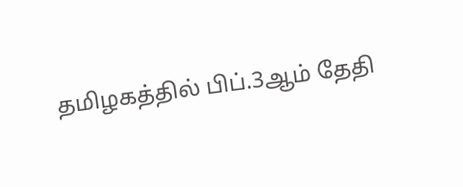தமிழகத்தில் பிப்.3ஆம் தேதி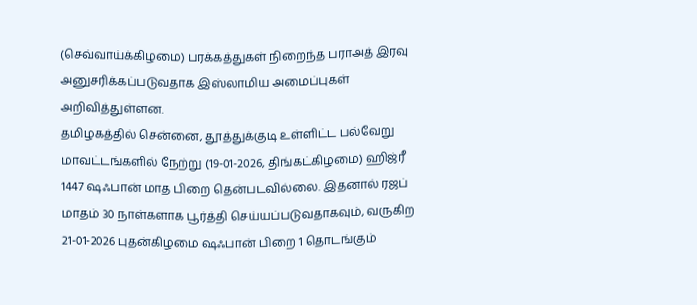(செவ்வாய்க்கிழமை) பரக்கத்துகள் நிறைந்த பராஅத் இரவு அனுசரிக்கப்படுவதாக இஸ்லாமிய அமைப்புகள் அறிவித்துள்ளன.
தமிழகத்தில் சென்னை, தூத்துக்குடி உள்ளிட்ட பல்வேறு மாவட்டங்களில் நேற்று (19-01-2026, திங்கட்கிழமை) ஹிஜ்ரீ 1447 ஷஃபான் மாத பிறை தென்படவில்லை. இதனால் ரஜப் மாதம் 30 நாள்களாக பூர்த்தி செய்யப்படுவதாகவும், வருகிற 21-01-2026 புதன்கிழமை ஷஃபான் பிறை 1 தொடங்கும்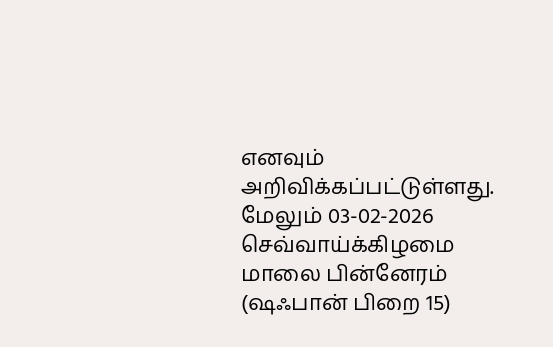எனவும் அறிவிக்கப்பட்டுள்ளது.
மேலும் 03-02-2026 செவ்வாய்க்கிழமை மாலை பின்னேரம் (ஷஃபான் பிறை 15)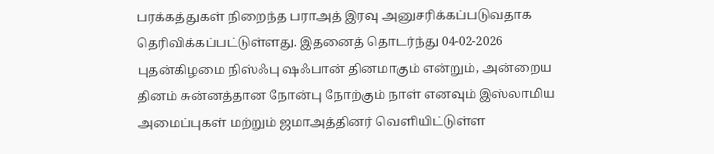பரக்கத்துகள் நிறைந்த பராஅத் இரவு அனுசரிக்கப்படுவதாக தெரிவிக்கப்பட்டுள்ளது. இதனைத் தொடர்ந்து 04-02-2026 புதன்கிழமை நிஸ்ஃபு ஷஃபான் தினமாகும் என்றும், அன்றைய தினம் சுன்னத்தான நோன்பு நோற்கும் நாள் எனவும் இஸ்லாமிய அமைப்புகள் மற்றும் ஜமாஅத்தினர் வெளியிட்டுள்ள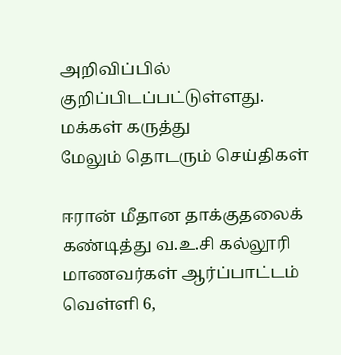அறிவிப்பில் குறிப்பிடப்பட்டுள்ளது.
மக்கள் கருத்து
மேலும் தொடரும் செய்திகள்

ஈரான் மீதான தாக்குதலைக் கண்டித்து வ.உ.சி கல்லூரி மாணவர்கள் ஆர்ப்பாட்டம்
வெள்ளி 6,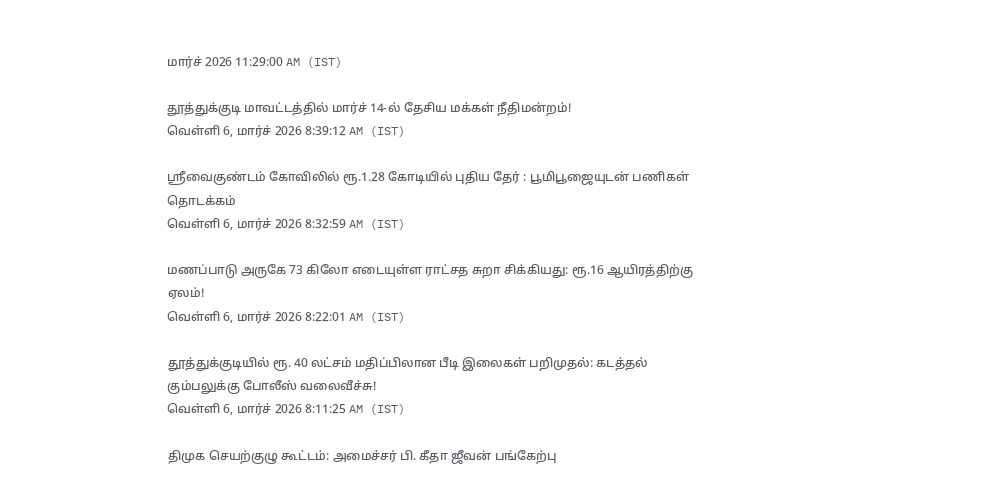மார்ச் 2026 11:29:00 AM (IST)

தூத்துக்குடி மாவட்டத்தில் மார்ச் 14-ல் தேசிய மக்கள் நீதிமன்றம்!
வெள்ளி 6, மார்ச் 2026 8:39:12 AM (IST)

ஸ்ரீவைகுண்டம் கோவிலில் ரூ.1.28 கோடியில் புதிய தேர் : பூமிபூஜையுடன் பணிகள் தொடக்கம்
வெள்ளி 6, மார்ச் 2026 8:32:59 AM (IST)

மணப்பாடு அருகே 73 கிலோ எடையுள்ள ராட்சத சுறா சிக்கியது: ரூ.16 ஆயிரத்திற்கு ஏலம்!
வெள்ளி 6, மார்ச் 2026 8:22:01 AM (IST)

தூத்துக்குடியில் ரூ. 40 லட்சம் மதிப்பிலான பீடி இலைகள் பறிமுதல்: கடத்தல் கும்பலுக்கு போலீஸ் வலைவீச்சு!
வெள்ளி 6, மார்ச் 2026 8:11:25 AM (IST)

திமுக செயற்குழு கூட்டம்: அமைச்சர் பி. கீதா ஜீவன் பங்கேற்பு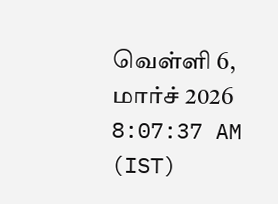வெள்ளி 6, மார்ச் 2026 8:07:37 AM (IST)